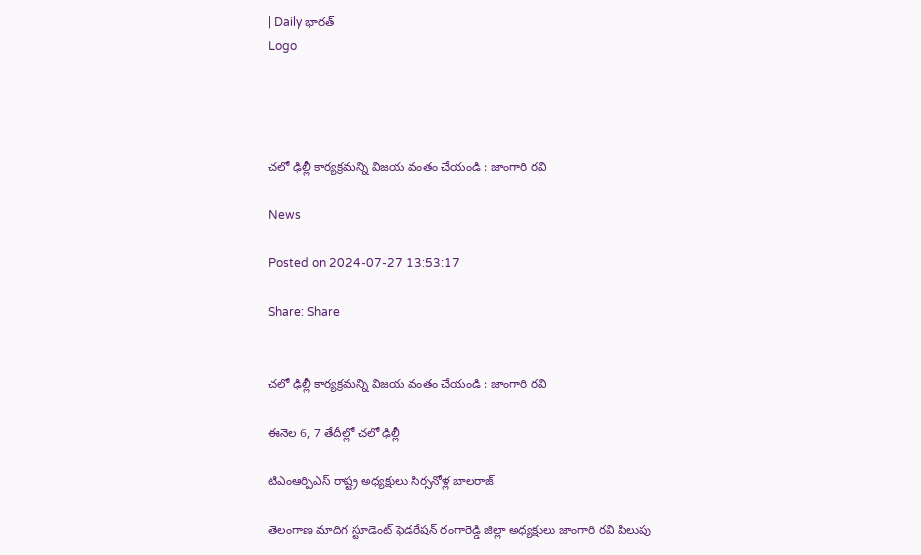| Daily భారత్
Logo




చలో ఢిల్లీ కార్యక్రమన్ని విజయ వంతం చేయండి : జాంగారి రవి

News

Posted on 2024-07-27 13:53:17

Share: Share


చలో ఢిల్లీ కార్యక్రమన్ని విజయ వంతం చేయండి : జాంగారి రవి

ఈనెల 6, 7 తేదీల్లో చలో ఢిల్లీ

టిఎంఆర్పిఎస్ రాష్ట్ర అధ్యక్షులు సిర్సనోళ్ల బాలరాజ్

తెలంగాణ మాదిగ స్టూడెంట్ ఫెడరేషన్ రంగారెడ్డి జిల్లా అధ్యక్షులు జాంగారి రవి పిలుపు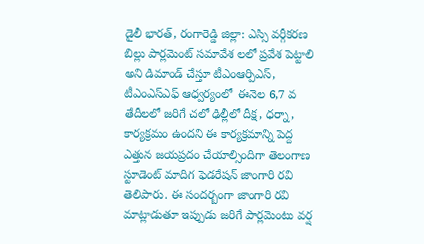డైలీ భారత్, రంగారెడ్డి జిల్లా: ఎస్సి వర్గీకరణ బిల్లు పార్లమెంట్ సమావేశ లలో ప్రవేశ పెట్టాలి అని డిమాండ్ చేస్తూ టీఎంఆర్పిఎస్, టీఎంఎస్ఎఫ్ ఆధ్వర్యంలో  ఈనెల 6,7 వ తేదీలలో జరిగే చలో ఢిల్లీలో దీక్ష, ధర్నా, కార్యక్రమం ఉందని ఈ కార్యక్రమాన్ని పెద్ద ఎత్తున జయప్రదం చేయాల్సిందిగా తెలంగాణ స్టూడెంట్ మాదిగ ఫెడరేషన్ జాంగారి రవి తెలిపారు. ఈ సందర్బంగా జాంగారి రవి మాట్లాడుతూ ఇప్పుడు జరిగే పార్లమెంటు వర్ష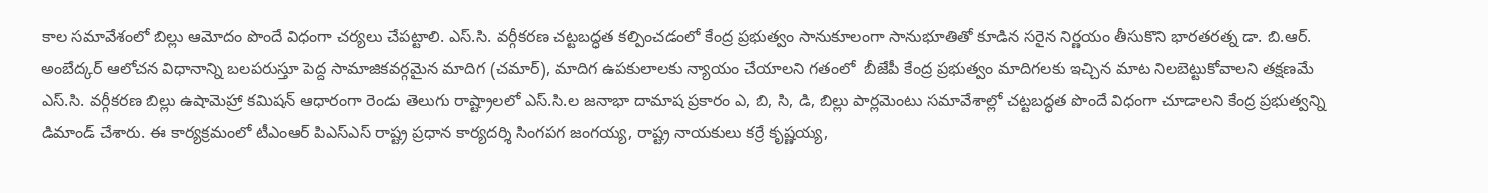కాల సమావేశంలో బిల్లు ఆమోదం పొందే విధంగా చర్యలు చేపట్టాలి. ఎస్.సి. వర్గీకరణ చట్టబద్ధత కల్పించడంలో కేంద్ర ప్రభుత్వం సానుకూలంగా సానుభూతితో కూడిన సరైన నిర్ణయం తీసుకొని భారతరత్న డా. బి.ఆర్. అంబేద్కర్ ఆలోచన విధానాన్ని బలపరుస్తూ పెద్ద సామాజికవర్గమైన మాదిగ (చమార్), మాదిగ ఉపకులాలకు న్యాయం చేయాలని గతంలో  బీజేపీ కేంద్ర ప్రభుత్వం మాదిగలకు ఇచ్చిన మాట నిలబెట్టుకోవాలని తక్షణమే ఎస్.సి. వర్గీకరణ బిల్లు ఉషామెహ్రా కమిషన్ ఆధారంగా రెండు తెలుగు రాష్ట్రాలలో ఎస్.సి.ల జనాభా దామాష ప్రకారం ఎ, బి, సి, డి, బిల్లు పార్లమెంటు సమావేశాల్లో చట్టబద్ధత పొందే విధంగా చూడాలని కేంద్ర ప్రభుత్వన్ని డిమాండ్ చేశారు. ఈ కార్యక్రమంలో టీఎంఆర్ పిఎస్ఎస్ రాష్ట్ర ప్రధాన కార్యదర్శి సింగపగ జంగయ్య, రాష్ట్ర నాయకులు కర్రే కృష్ణయ్య,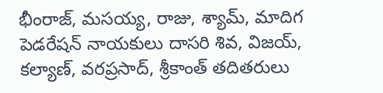భీంరాజ్, మసయ్య, రాజు, శ్యామ్, మాదిగ పెడరేషన్ నాయకులు దాసరి శివ, విజయ్, కల్యాణ్, వరప్రసాద్, శ్రీకాంత్ తదితరులు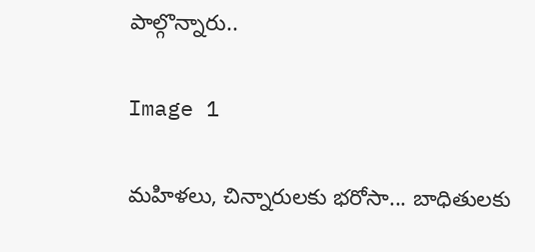పాల్గొన్నారు..

Image 1

మహిళలు, చిన్నారులకు భరోసా... బాధితులకు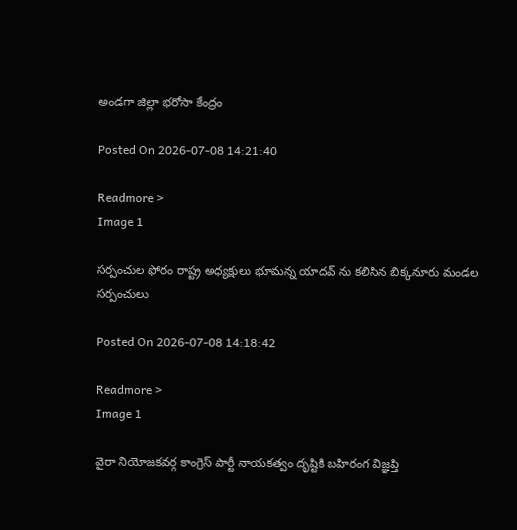అండగా జిల్లా భరోసా కేంద్రం

Posted On 2026-07-08 14:21:40

Readmore >
Image 1

సర్పంచుల ఫోరం రాష్ట్ర అధ్యక్షులు భూమన్న యాదవ్ ను కలిసిన బిక్కనూరు మండల సర్పంచులు

Posted On 2026-07-08 14:18:42

Readmore >
Image 1

వైరా నియోజకవర్గ కాంగ్రెస్ పార్టీ నాయకత్వం దృష్టికి బహిరంగ విజ్ఞప్తి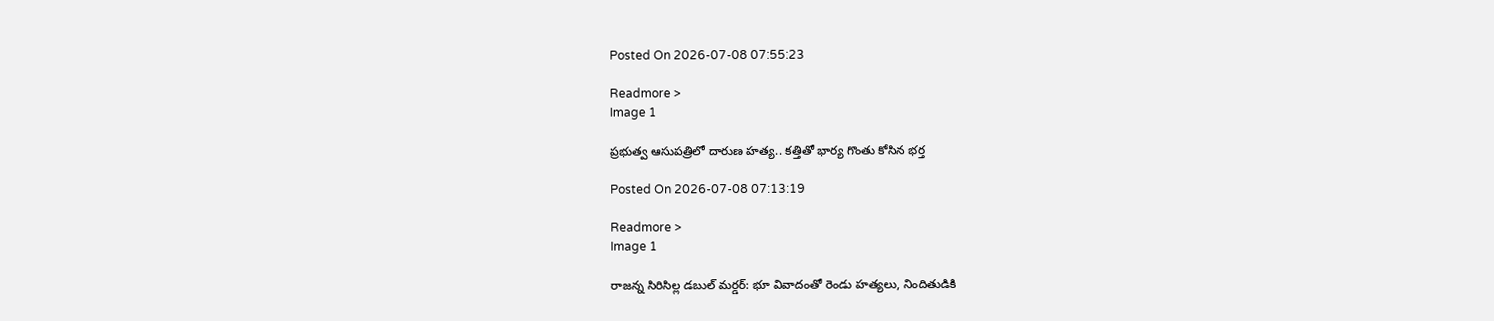Posted On 2026-07-08 07:55:23

Readmore >
Image 1

ప్రభుత్వ ఆసుపత్రిలో దారుణ హత్య.. కత్తితో భార్య గొంతు కోసిన భర్త

Posted On 2026-07-08 07:13:19

Readmore >
Image 1

రాజన్న సిరిసిల్ల డబుల్ మర్డర్: భూ వివాదంతో రెండు హత్యలు, నిందితుడికి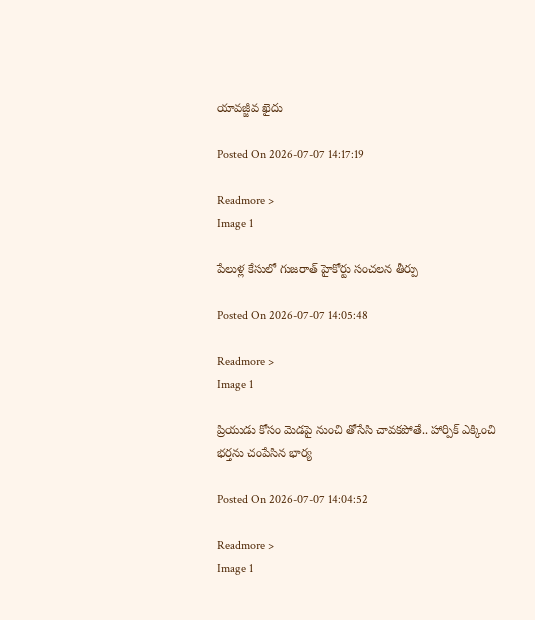యావజ్జీవ ఖైదు

Posted On 2026-07-07 14:17:19

Readmore >
Image 1

పేలుళ్ల కేసులో గుజరాత్ హైకోర్టు సంచలన తీర్పు

Posted On 2026-07-07 14:05:48

Readmore >
Image 1

ప్రియుడు కోసం మెడపై నుంచి తోసేసి చావకపోతే.. హార్పిక్‌ ఎక్కించి భర్తను చంపేసిన భార్య

Posted On 2026-07-07 14:04:52

Readmore >
Image 1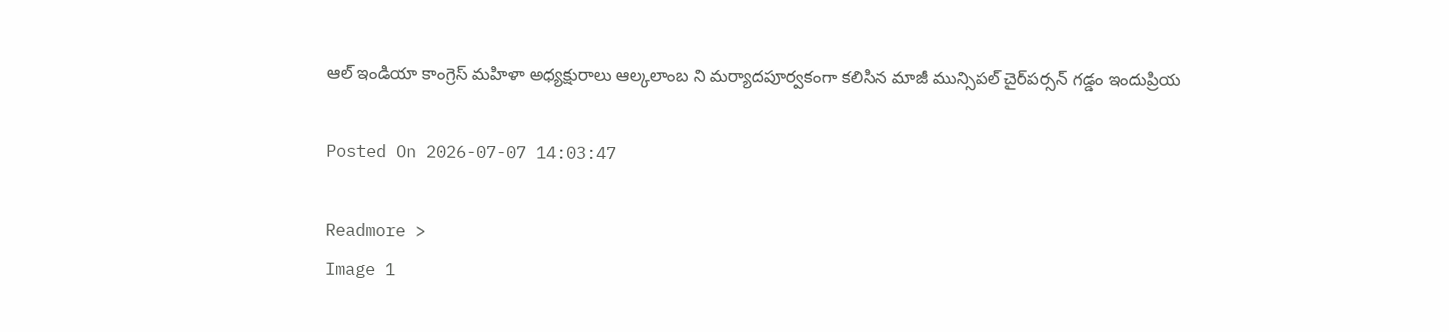ఆల్ ఇండియా కాంగ్రెస్ మహిళా అధ్యక్షురాలు ఆల్కలాంబ ని మర్యాదపూర్వకంగా కలిసిన మాజీ మున్సిపల్ చైర్‌పర్సన్ గడ్డం ఇందుప్రియ

Posted On 2026-07-07 14:03:47

Readmore >
Image 1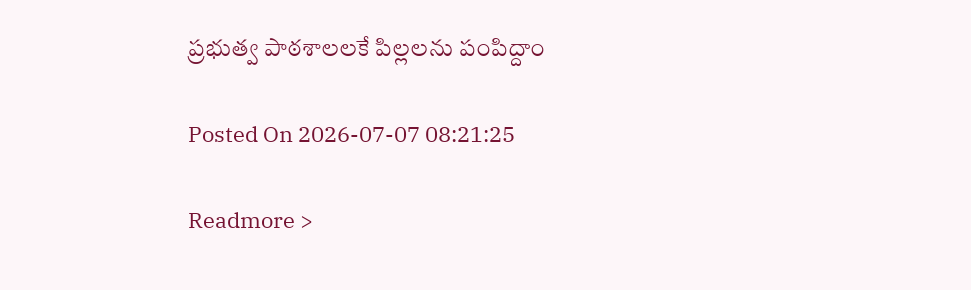ప్రభుత్వ పాఠశాలలకే పిల్లలను పంపిద్దాం

Posted On 2026-07-07 08:21:25

Readmore >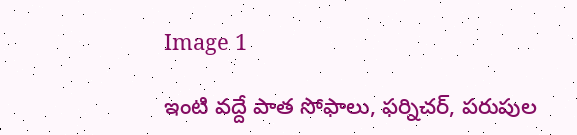Image 1

ఇంటి వద్దే పాత సోఫాలు, ఫర్నిచర్, పరుపుల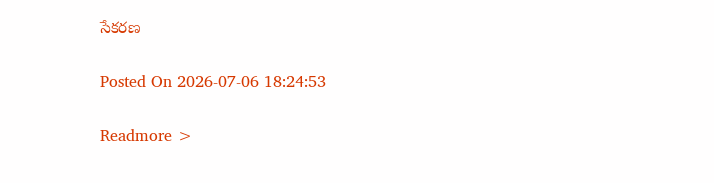సేకరణ

Posted On 2026-07-06 18:24:53

Readmore >